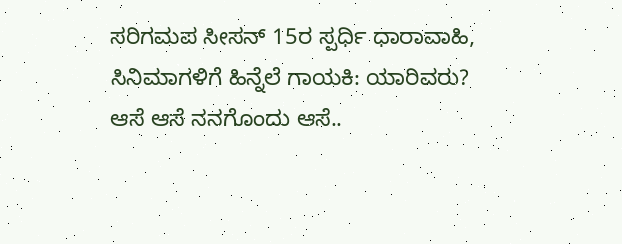ಸರಿಗಮಪ ಸೀಸನ್ 15ರ ಸ್ಪರ್ಧಿ ಧಾರಾವಾಹಿ, ಸಿನಿಮಾಗಳಿಗೆ ಹಿನ್ನೆಲೆ ಗಾಯಕಿ: ಯಾರಿವರು?
ಆಸೆ ಆಸೆ ನನಗೊಂದು ಆಸೆ..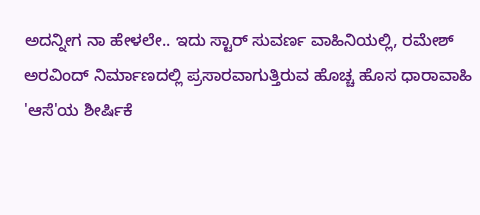ಅದನ್ನೀಗ ನಾ ಹೇಳಲೇ.. ಇದು ಸ್ಟಾರ್ ಸುವರ್ಣ ವಾಹಿನಿಯಲ್ಲಿ, ರಮೇಶ್ ಅರವಿಂದ್ ನಿರ್ಮಾಣದಲ್ಲಿ ಪ್ರಸಾರವಾಗುತ್ತಿರುವ ಹೊಚ್ಚ ಹೊಸ ಧಾರಾವಾಹಿ 'ಆಸೆ'ಯ ಶೀರ್ಷಿಕೆ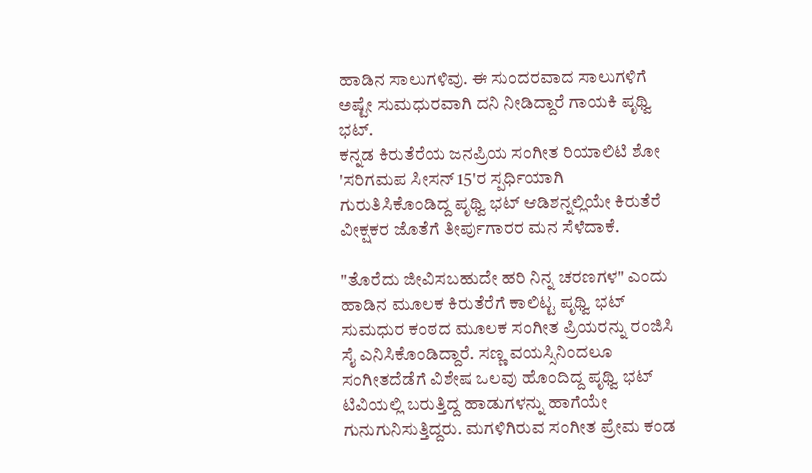ಹಾಡಿನ ಸಾಲುಗಳಿವು. ಈ ಸುಂದರವಾದ ಸಾಲುಗಳಿಗೆ ಅಷ್ಟೇ ಸುಮಧುರವಾಗಿ ದನಿ ನೀಡಿದ್ದಾರೆ ಗಾಯಕಿ ಪೃಥ್ವಿ ಭಟ್.
ಕನ್ನಡ ಕಿರುತೆರೆಯ ಜನಪ್ರಿಯ ಸಂಗೀತ ರಿಯಾಲಿಟಿ ಶೋ 'ಸರಿಗಮಪ ಸೀಸನ್ 15'ರ ಸ್ಪರ್ಧಿಯಾಗಿ ಗುರುತಿಸಿಕೊಂಡಿದ್ದ ಪೃಥ್ವಿ ಭಟ್ ಆಡಿಶನ್ನಲ್ಲಿಯೇ ಕಿರುತೆರೆ ವೀಕ್ಷಕರ ಜೊತೆಗೆ ತೀರ್ಪುಗಾರರ ಮನ ಸೆಳೆದಾಕೆ.

"ತೊರೆದು ಜೀವಿಸಬಹುದೇ ಹರಿ ನಿನ್ನ ಚರಣಗಳ" ಎಂದು ಹಾಡಿನ ಮೂಲಕ ಕಿರುತೆರೆಗೆ ಕಾಲಿಟ್ಟ ಪೃಥ್ವಿ ಭಟ್ ಸುಮಧುರ ಕಂಠದ ಮೂಲಕ ಸಂಗೀತ ಪ್ರಿಯರನ್ನು ರಂಜಿಸಿ ಸೈ ಎನಿಸಿಕೊಂಡಿದ್ದಾರೆ. ಸಣ್ಣ ವಯಸ್ಸಿನಿಂದಲೂ ಸಂಗೀತದೆಡೆಗೆ ವಿಶೇಷ ಒಲವು ಹೊಂದಿದ್ದ ಪೃಥ್ವಿ ಭಟ್ ಟಿವಿಯಲ್ಲಿ ಬರುತ್ತಿದ್ದ ಹಾಡುಗಳನ್ನು ಹಾಗೆಯೇ ಗುನುಗುನಿಸುತ್ತಿದ್ದರು. ಮಗಳಿಗಿರುವ ಸಂಗೀತ ಪ್ರೇಮ ಕಂಡ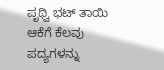ಪೃಥ್ವಿ ಭಟ್ ತಾಯಿ ಆಕೆಗೆ ಕೆಲವು ಪದ್ಯಗಳನ್ನು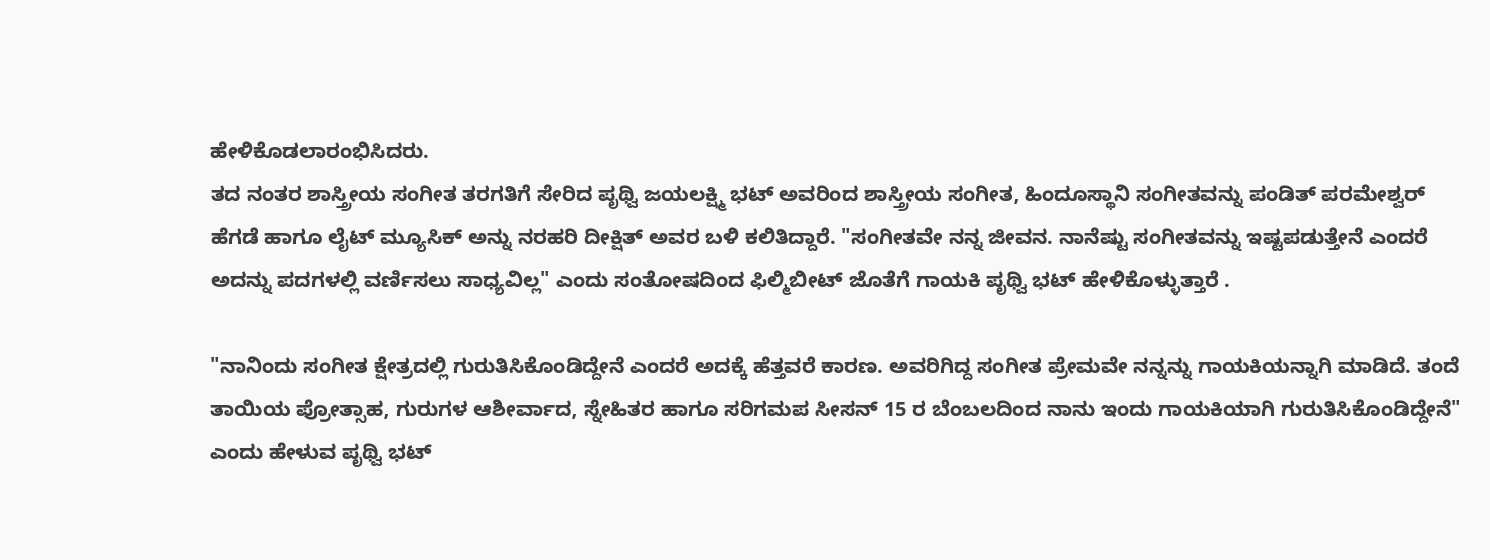ಹೇಳಿಕೊಡಲಾರಂಭಿಸಿದರು.
ತದ ನಂತರ ಶಾಸ್ತ್ರೀಯ ಸಂಗೀತ ತರಗತಿಗೆ ಸೇರಿದ ಪೃಥ್ವಿ ಜಯಲಕ್ಷ್ಮಿ ಭಟ್ ಅವರಿಂದ ಶಾಸ್ತ್ರೀಯ ಸಂಗೀತ, ಹಿಂದೂಸ್ಥಾನಿ ಸಂಗೀತವನ್ನು ಪಂಡಿತ್ ಪರಮೇಶ್ವರ್ ಹೆಗಡೆ ಹಾಗೂ ಲೈಟ್ ಮ್ಯೂಸಿಕ್ ಅನ್ನು ನರಹರಿ ದೀಕ್ಷಿತ್ ಅವರ ಬಳಿ ಕಲಿತಿದ್ದಾರೆ. "ಸಂಗೀತವೇ ನನ್ನ ಜೀವನ. ನಾನೆಷ್ಟು ಸಂಗೀತವನ್ನು ಇಷ್ಟಪಡುತ್ತೇನೆ ಎಂದರೆ ಅದನ್ನು ಪದಗಳಲ್ಲಿ ವರ್ಣಿಸಲು ಸಾಧ್ಯವಿಲ್ಲ" ಎಂದು ಸಂತೋಷದಿಂದ ಫಿಲ್ಮಿಬೀಟ್ ಜೊತೆಗೆ ಗಾಯಕಿ ಪೃಥ್ವಿ ಭಟ್ ಹೇಳಿಕೊಳ್ಳುತ್ತಾರೆ .

"ನಾನಿಂದು ಸಂಗೀತ ಕ್ಷೇತ್ರದಲ್ಲಿ ಗುರುತಿಸಿಕೊಂಡಿದ್ದೇನೆ ಎಂದರೆ ಅದಕ್ಕೆ ಹೆತ್ತವರೆ ಕಾರಣ. ಅವರಿಗಿದ್ದ ಸಂಗೀತ ಪ್ರೇಮವೇ ನನ್ನನ್ನು ಗಾಯಕಿಯನ್ನಾಗಿ ಮಾಡಿದೆ. ತಂದೆ ತಾಯಿಯ ಪ್ರೋತ್ಸಾಹ, ಗುರುಗಳ ಆಶೀರ್ವಾದ, ಸ್ನೇಹಿತರ ಹಾಗೂ ಸರಿಗಮಪ ಸೀಸನ್ 15 ರ ಬೆಂಬಲದಿಂದ ನಾನು ಇಂದು ಗಾಯಕಿಯಾಗಿ ಗುರುತಿಸಿಕೊಂಡಿದ್ದೇನೆ" ಎಂದು ಹೇಳುವ ಪೃಥ್ವಿ ಭಟ್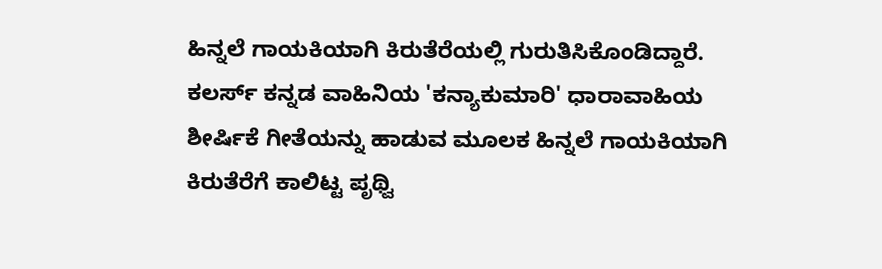ಹಿನ್ನಲೆ ಗಾಯಕಿಯಾಗಿ ಕಿರುತೆರೆಯಲ್ಲಿ ಗುರುತಿಸಿಕೊಂಡಿದ್ದಾರೆ.
ಕಲರ್ಸ್ ಕನ್ನಡ ವಾಹಿನಿಯ 'ಕನ್ಯಾಕುಮಾರಿ' ಧಾರಾವಾಹಿಯ ಶೀರ್ಷಿಕೆ ಗೀತೆಯನ್ನು ಹಾಡುವ ಮೂಲಕ ಹಿನ್ನಲೆ ಗಾಯಕಿಯಾಗಿ ಕಿರುತೆರೆಗೆ ಕಾಲಿಟ್ಟ ಪೃಥ್ವಿ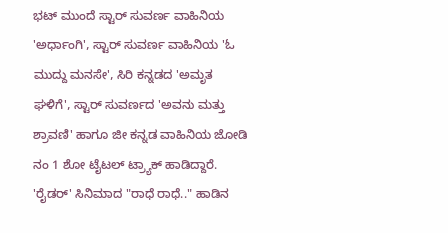ಭಟ್ ಮುಂದೆ ಸ್ಟಾರ್ ಸುವರ್ಣ ವಾಹಿನಿಯ 'ಅರ್ಧಾಂಗಿ', ಸ್ಟಾರ್ ಸುವರ್ಣ ವಾಹಿನಿಯ 'ಓ ಮುದ್ದು ಮನಸೇ', ಸಿರಿ ಕನ್ನಡದ 'ಅಮೃತ ಘಳಿಗೆ', ಸ್ಟಾರ್ ಸುವರ್ಣದ 'ಅವನು ಮತ್ತು ಶ್ರಾವಣಿ' ಹಾಗೂ ಜೀ ಕನ್ನಡ ವಾಹಿನಿಯ ಜೋಡಿ ನಂ 1 ಶೋ ಟೈಟಲ್ ಟ್ರ್ಯಾಕ್ ಹಾಡಿದ್ದಾರೆ.
'ರೈಡರ್' ಸಿನಿಮಾದ "ರಾಧೆ ರಾಧೆ.." ಹಾಡಿನ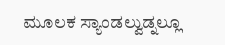ಮೂಲಕ ಸ್ಯಾಂಡಲ್ವುಡ್ನಲ್ಲೂ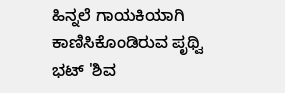ಹಿನ್ನಲೆ ಗಾಯಕಿಯಾಗಿ ಕಾಣಿಸಿಕೊಂಡಿರುವ ಪೃಥ್ವಿ ಭಟ್ 'ಶಿವ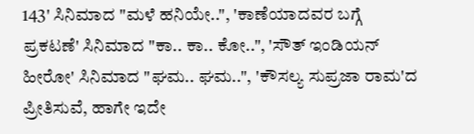143' ಸಿನಿಮಾದ "ಮಳೆ ಹನಿಯೇ..", 'ಕಾಣೆಯಾದವರ ಬಗ್ಗೆ ಪ್ರಕಟಣೆ' ಸಿನಿಮಾದ "ಕಾ.. ಕಾ.. ಕೋ..", 'ಸೌತ್ ಇಂಡಿಯನ್ ಹೀರೋ' ಸಿನಿಮಾದ "ಘಮ.. ಘಮ..", 'ಕೌಸಲ್ಯ ಸುಪ್ರಜಾ ರಾಮ'ದ ಪ್ರೀತಿಸುವೆ, ಹಾಗೇ ಇದೇ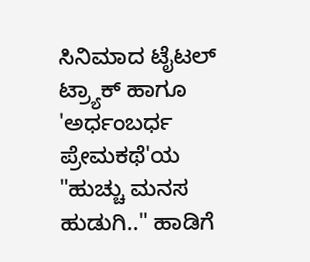ಸಿನಿಮಾದ ಟೈಟಲ್ ಟ್ರ್ಯಾಕ್ ಹಾಗೂ 'ಅರ್ಧಂಬರ್ಧ ಪ್ರೇಮಕಥೆ'ಯ "ಹುಚ್ಚು ಮನಸ ಹುಡುಗಿ.." ಹಾಡಿಗೆ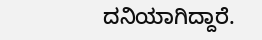ದನಿಯಾಗಿದ್ದಾರೆ.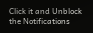Click it and Unblock the Notifications